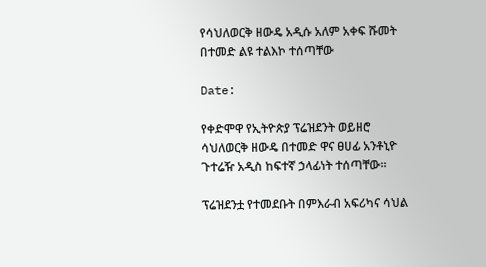የሳህለወርቅ ዘውዴ አዲሱ አለም አቀፍ ሹመት በተመድ ልዩ ተልእኮ ተሰጣቸው

Date:

የቀድሞዋ የኢትዮጵያ ፕሬዝደንት ወይዘሮ ሳህለወርቅ ዘውዴ በተመድ ዋና ፀሀፊ አንቶኒዮ ጉተሬዥ አዲስ ከፍተኛ ኃላፊነት ተሰጣቸው።

ፕሬዝደንቷ የተመደቡት በምእራብ አፍሪካና ሳህል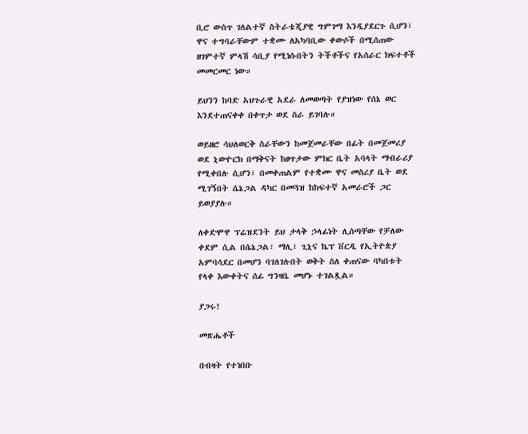ቢሮ ውስጥ ገለልተኛ ስትራቴጂያዊ ግምገማ እንዲያደርጉ ሲሆን፣ ዋና ተግባራቸውም ተቋሙ ለአካባቢው ቀውሶች በሚሰጠው ዘገምተኛ ምላሽ ሳቢያ የሚነሱበትን ትችቶችና የአሰራር ክፍተቶች መመርመር ነው።

ይህንን ከባድ አህጉራዊ አደራ ለመወጣት የያዝነው የሰኔ ወር እንደተጠናቀቀ በቀጥታ ወደ ስራ ይገባሉ።

ወይዘሮ ሳህለወርቅ ስራቸውን ከመጀመራቸው በፊት በመጀመሪያ ወደ ኒውዮርክ በማቅናት ከፀጥታው ምክር ቤት አባላት ማብራሪያ የሚቀበሉ ሲሆን፣ በመቀጠልም የተቋሙ ዋና መስሪያ ቤት ወደ ሚገኝበት ሴኔጋል ዳካር በመጓዝ ከከፍተኛ አመራሮች ጋር ይወያያሉ።

ለቀድሞዋ ፕሬዝደንት ይህ ታላቅ ኃላፊነት ሊሰጣቸው የቻለው ቀደም ሲል በሴኔጋል፣ ማሊ፣ ጊኒና ኬፕ ቨርዲ የኢትዮጵያ አምባሳደር በመሆን ባገለገሉበት ወቅት ስለ ቀጠናው ባካበቱት የላቀ እውቀትና ሰፊ ግንዛቤ መሆኑ ተገልጿል።

ያጋሩ!

መጽሔቶች

በብዛት የተነበቡ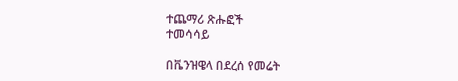ተጨማሪ ጽሑፎች
ተመሳሳይ

በቬንዝዌላ በደረሰ የመሬት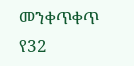መንቀጥቀጥ የ32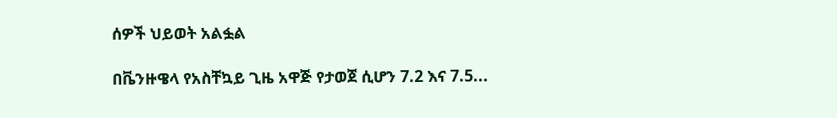ሰዎች ህይወት አልፏል

በቬንዙዌላ የአስቸኳይ ጊዜ አዋጅ የታወጀ ሲሆን 7.2 እና 7.5...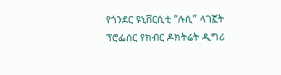የጎንደር ዩኒቨርሲቲ “ሉሲ” ላገኟት ፕሮፌሰር የክብር ዶክትሬት ዲግሪ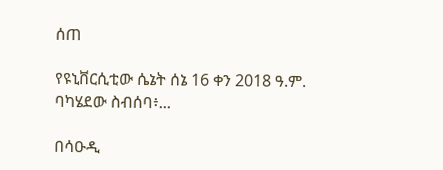ሰጠ

የዩኒቨርሲቲው ሴኔት ሰኔ 16 ቀን 2018 ዓ.ም. ባካሄደው ስብሰባ፥...

በሳዑዲ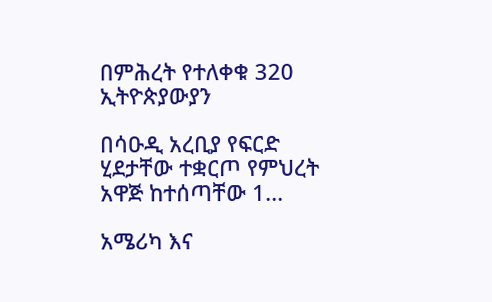በምሕረት የተለቀቁ 320 ኢትዮጵያውያን

በሳዑዲ አረቢያ የፍርድ ሂደታቸው ተቋርጦ የምህረት አዋጅ ከተሰጣቸው 1...

አሜሪካ እና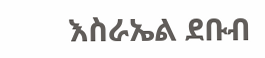እስራኤል ደቡብ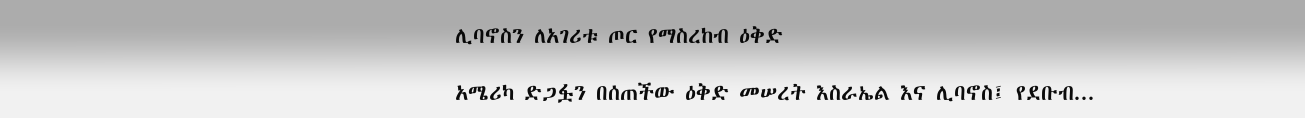ሊባኖስን ለአገሪቱ ጦር የማስረከብ ዕቅድ

አሜሪካ ድጋፏን በሰጠችው ዕቅድ መሠረት እስራኤል እና ሊባኖስ፤ የደቡብ...